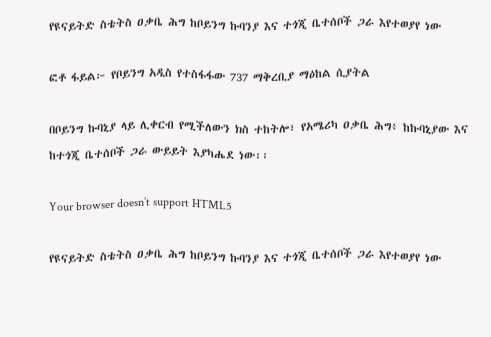የዩናይትድ ስቴትስ ዐቃቤ ሕግ ከቦይንግ ኩባንያ እና ተጎጂ ቤተሰቦች ጋራ እየተወያየ ነው

ፎቶ ፋይል፦ የቦይንግ አዲስ የተስፋፋው 737 ማቅረቢያ ማዕከል ሲያትል

በቦይንግ ኩባኒያ ላይ ሊቀርብ የሚችለውን ክስ ተከትሎ፣ የአሜሪካ ዐቃቤ ሕግ፥ ከኩባኒያው እና ከተጎጂ ቤተሰቦች ጋራ ውይይት እያካሔደ ነው፡፡

Your browser doesn’t support HTML5

የዩናይትድ ስቴትስ ዐቃቤ ሕግ ከቦይንግ ኩባንያ እና ተጎጂ ቤተሰቦች ጋራ እየተወያየ ነው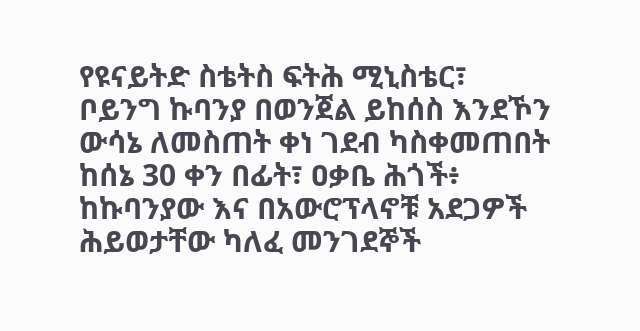የዩናይትድ ስቴትስ ፍትሕ ሚኒስቴር፣ ቦይንግ ኩባንያ በወንጀል ይከሰስ እንደኾን ውሳኔ ለመስጠት ቀነ ገደብ ካስቀመጠበት ከሰኔ 30 ቀን በፊት፣ ዐቃቤ ሕጎች፥ ከኩባንያው እና በአውሮፕላኖቹ አደጋዎች ሕይወታቸው ካለፈ መንገደኞች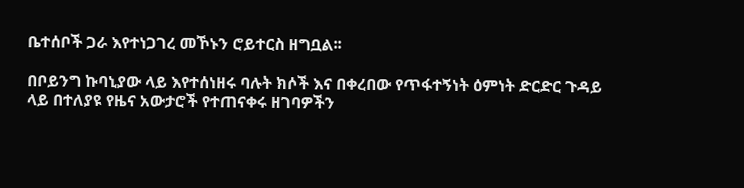ቤተሰቦች ጋራ እየተነጋገረ መኾኑን ሮይተርስ ዘግቧል፡፡

በቦይንግ ኩባኒያው ላይ እየተሰነዘሩ ባሉት ክሶች እና በቀረበው የጥፋተኝነት ዕምነት ድርድር ጉዳይ ላይ በተለያዩ የዜና አውታሮች የተጠናቀሩ ዘገባዎችን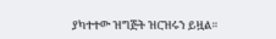ያካተተው ዝግጅት ዝርዝሩን ይዟል።